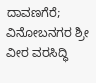ದಾವಣಗೆರೆ; ವಿನೋಬನಗರ ಶ್ರೀ ವೀರ ವರಸಿದ್ಧಿ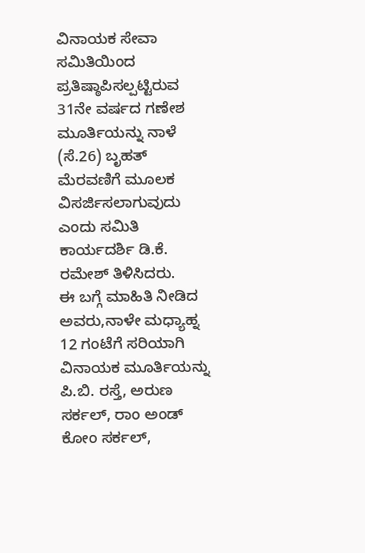ವಿನಾಯಕ ಸೇವಾ ಸಮಿತಿಯಿಂದ ಪ್ರತಿಷ್ಠಾಪಿಸಲ್ಪಟ್ಟಿರುವ 31ನೇ ವರ್ಷದ ಗಣೇಶ ಮೂರ್ತಿಯನ್ನು ನಾಳೆ (ಸೆ.26) ಬೃಹತ್ ಮೆರವಣಿಗೆ ಮೂಲಕ ವಿಸರ್ಜಿಸಲಾಗುವುದು ಎಂದು ಸಮಿತಿ ಕಾರ್ಯದರ್ಶಿ ಡಿ.ಕೆ. ರಮೇಶ್ ತಿಳಿಸಿದರು.
ಈ ಬಗ್ಗೆ ಮಾಹಿತಿ ನೀಡಿದ ಅವರು,ನಾಳೇ ಮಧ್ಯಾಹ್ನ 12 ಗಂಟೆಗೆ ಸರಿಯಾಗಿ ವಿನಾಯಕ ಮೂರ್ತಿಯನ್ನು ಪಿ.ಬಿ. ರಸ್ತೆ, ಅರುಣ ಸರ್ಕಲ್, ರಾಂ ಅಂಡ್ ಕೋಂ ಸರ್ಕಲ್,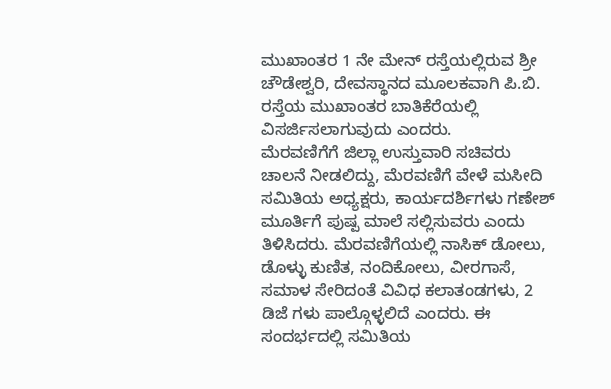ಮುಖಾಂತರ 1 ನೇ ಮೇನ್ ರಸ್ತೆಯಲ್ಲಿರುವ ಶ್ರೀ ಚೌಡೇಶ್ವರಿ, ದೇವಸ್ಥಾನದ ಮೂಲಕವಾಗಿ ಪಿ.ಬಿ. ರಸ್ತೆಯ ಮುಖಾಂತರ ಬಾತಿಕೆರೆಯಲ್ಲಿ ವಿಸರ್ಜಿಸಲಾಗುವುದು ಎಂದರು.
ಮೆರವಣಿಗೆಗೆ ಜಿಲ್ಲಾ ಉಸ್ತುವಾರಿ ಸಚಿವರು ಚಾಲನೆ ನೀಡಲಿದ್ದು, ಮೆರವಣಿಗೆ ವೇಳೆ ಮಸೀದಿ ಸಮಿತಿಯ ಅಧ್ಯಕ್ಷರು, ಕಾರ್ಯದರ್ಶಿಗಳು ಗಣೇಶ್ ಮೂರ್ತಿಗೆ ಪುಷ್ಪ ಮಾಲೆ ಸಲ್ಲಿಸುವರು ಎಂದು ತಿಳಿಸಿದರು. ಮೆರವಣಿಗೆಯಲ್ಲಿ ನಾಸಿಕ್ ಡೋಲು, ಡೊಳ್ಳು ಕುಣಿತ, ನಂದಿಕೋಲು, ವೀರಗಾಸೆ, ಸಮಾಳ ಸೇರಿದಂತೆ ವಿವಿಧ ಕಲಾತಂಡಗಳು, 2 ಡಿಜೆ ಗಳು ಪಾಲ್ಗೊಳ್ಳಲಿದೆ ಎಂದರು. ಈ ಸಂದರ್ಭದಲ್ಲಿ ಸಮಿತಿಯ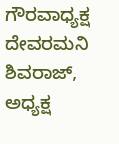ಗೌರವಾಧ್ಯಕ್ಷ ದೇವರಮನಿ ಶಿವರಾಜ್, ಅಧ್ಯಕ್ಷ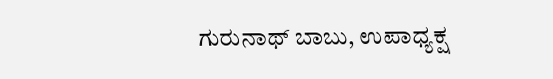ಗುರುನಾಥ್ ಬಾಬು, ಉಪಾಧ್ಯಕ್ಷ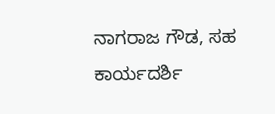ನಾಗರಾಜ ಗೌಡ, ಸಹ ಕಾರ್ಯದರ್ಶಿ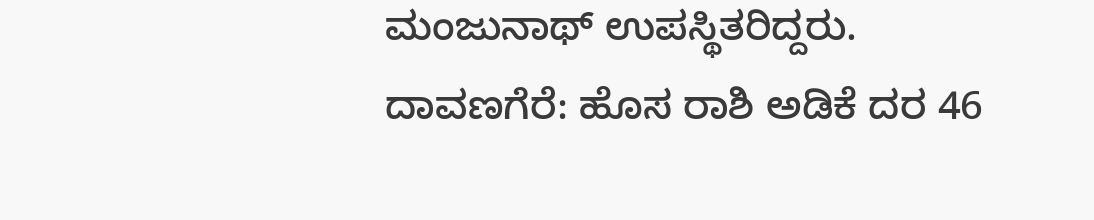ಮಂಜುನಾಥ್ ಉಪಸ್ಥಿತರಿದ್ದರು.
ದಾವಣಗೆರೆ: ಹೊಸ ರಾಶಿ ಅಡಿಕೆ ದರ 46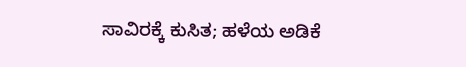ಸಾವಿರಕ್ಕೆ ಕುಸಿತ; ಹಳೆಯ ಅಡಿಕೆ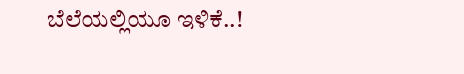ಬೆಲೆಯಲ್ಲಿಯೂ ಇಳಿಕೆ..!